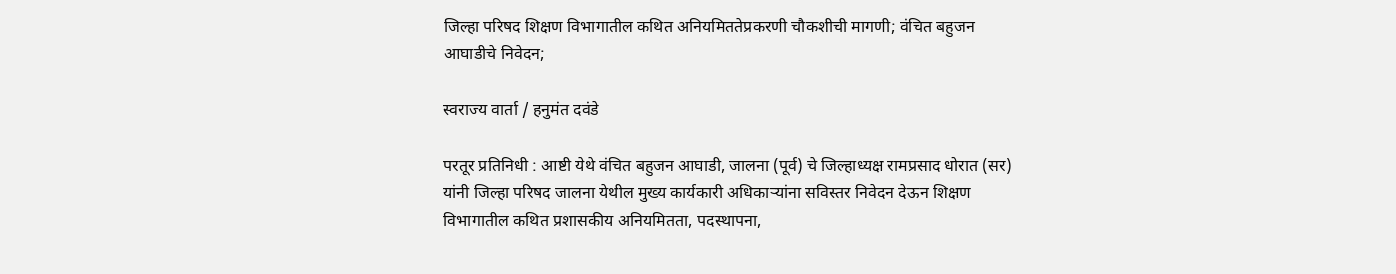जिल्हा परिषद शिक्षण विभागातील कथित अनियमिततेप्रकरणी चौकशीची मागणी; वंचित बहुजन आघाडीचे निवेदन;

स्वराज्य वार्ता / हनुमंत दवंडे

परतूर प्रतिनिधी : आष्टी येथे वंचित बहुजन आघाडी, जालना (पूर्व) चे जिल्हाध्यक्ष रामप्रसाद धोरात (सर) यांनी जिल्हा परिषद जालना येथील मुख्य कार्यकारी अधिकाऱ्यांना सविस्तर निवेदन देऊन शिक्षण विभागातील कथित प्रशासकीय अनियमितता, पदस्थापना,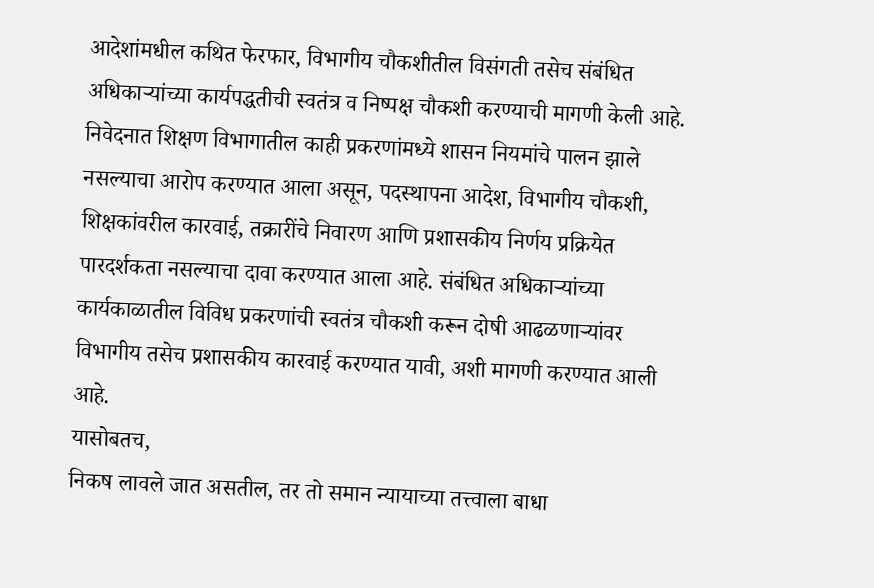आदेशांमधील कथित फेरफार, विभागीय चौकशीतील विसंगती तसेच संबंधित अधिकाऱ्यांच्या कार्यपद्धतीची स्वतंत्र व निष्पक्ष चौकशी करण्याची मागणी केली आहे.
निवेदनात शिक्षण विभागातील काही प्रकरणांमध्ये शासन नियमांचे पालन झाले नसल्याचा आरोप करण्यात आला असून, पदस्थापना आदेश, विभागीय चौकशी, शिक्षकांवरील कारवाई, तक्रारींचे निवारण आणि प्रशासकीय निर्णय प्रक्रियेत पारदर्शकता नसल्याचा दावा करण्यात आला आहे. संबंधित अधिकाऱ्यांच्या कार्यकाळातील विविध प्रकरणांची स्वतंत्र चौकशी करून दोषी आढळणाऱ्यांवर विभागीय तसेच प्रशासकीय कारवाई करण्यात यावी, अशी मागणी करण्यात आली आहे.
यासोबतच,
निकष लावले जात असतील, तर तो समान न्यायाच्या तत्त्वाला बाधा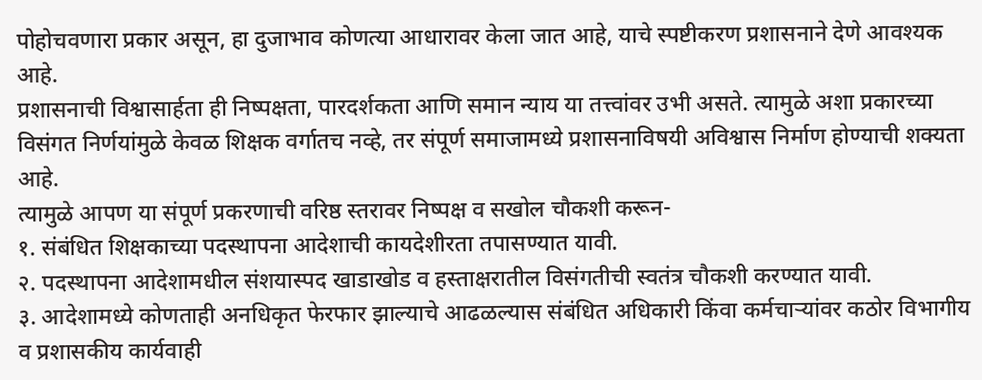पोहोचवणारा प्रकार असून, हा दुजाभाव कोणत्या आधारावर केला जात आहे, याचे स्पष्टीकरण प्रशासनाने देणे आवश्यक आहे.
प्रशासनाची विश्वासार्हता ही निष्पक्षता, पारदर्शकता आणि समान न्याय या तत्त्वांवर उभी असते. त्यामुळे अशा प्रकारच्या विसंगत निर्णयांमुळे केवळ शिक्षक वर्गातच नव्हे, तर संपूर्ण समाजामध्ये प्रशासनाविषयी अविश्वास निर्माण होण्याची शक्यता आहे.
त्यामुळे आपण या संपूर्ण प्रकरणाची वरिष्ठ स्तरावर निष्पक्ष व सखोल चौकशी करून-
१. संबंधित शिक्षकाच्या पदस्थापना आदेशाची कायदेशीरता तपासण्यात यावी.
२. पदस्थापना आदेशामधील संशयास्पद खाडाखोड व हस्ताक्षरातील विसंगतीची स्वतंत्र चौकशी करण्यात यावी.
३. आदेशामध्ये कोणताही अनधिकृत फेरफार झाल्याचे आढळल्यास संबंधित अधिकारी किंवा कर्मचाऱ्यांवर कठोर विभागीय व प्रशासकीय कार्यवाही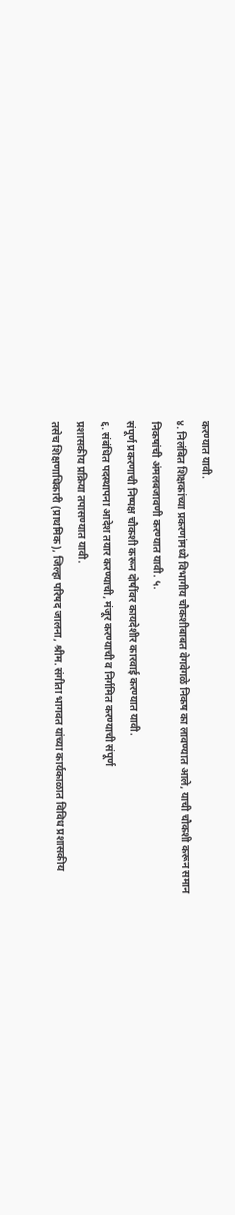करण्यात यावी.
४. निलंबित शिक्षकांच्या प्रकरणांमध्ये विभागीय चौकशीबाबत वेगवेगळे निकष का लावण्यात आले, याची चौकशी करून समान निकषांची अंमलबजावणी करण्यात यावी. ५.
संपूर्ण प्रकरणाची निष्पक्ष चौकशी करून दोषींवर कायदेशीर कारवाई करण्यात यावी.
६. संबंधित पदस्थापना आदेश तयार करण्याची, मंजूर करण्याची व निर्गमित करण्याची संपूर्ण
प्रशासकीय प्रक्रिया तपासण्यात यावी.
तसेच शिक्षणाधिकारी (प्राथमिक), जिल्हा परिषद जालना, श्रीम. संगीता भागवत यांच्या कार्यकाळात विविध प्रशासकीय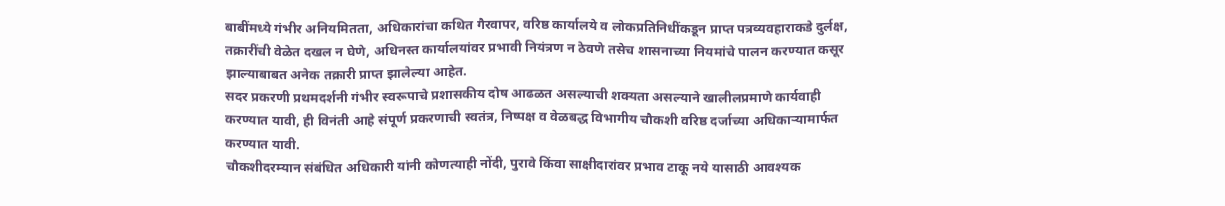बाबींमध्ये गंभीर अनियमितता, अधिकारांचा कथित गैरवापर, वरिष्ठ कार्यालये व लोकप्रतिनिधींकडून प्राप्त पत्रव्यवहाराकडे दुर्लक्ष, तक्रारींची वेळेत दखल न घेणे, अधिनस्त कार्यालयांवर प्रभावी नियंत्रण न ठेवणे तसेच शासनाच्या नियमांचे पालन करण्यात कसूर झाल्याबाबत अनेक तक्रारी प्राप्त झालेल्या आहेत.
सदर प्रकरणी प्रथमदर्शनी गंभीर स्वरूपाचे प्रशासकीय दोष आढळत असल्याची शक्यता असल्याने खालीलप्रमाणे कार्यवाही करण्यात यावी, ही विनंती आहे संपूर्ण प्रकरणाची स्वतंत्र, निष्पक्ष व वेळबद्ध विभागीय चौकशी वरिष्ठ दर्जाच्या अधिकाऱ्यामार्फत करण्यात यावी.
चौकशीदरम्यान संबंधित अधिकारी यांनी कोणत्याही नोंदी, पुरावे किंवा साक्षीदारांवर प्रभाव टाकू नये यासाठी आवश्यक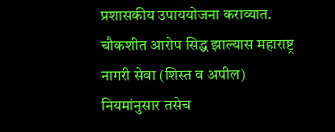प्रशासकीय उपाययोजना कराव्यात. चौकशीत आरोप सिद्ध झाल्यास महाराष्ट्र नागरी सेवा (शिस्त व अपील) नियमांनुसार तसेच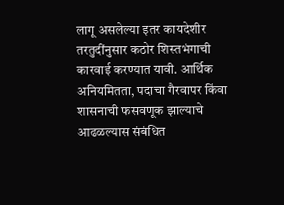लागू असलेल्या इतर कायदेशीर तरतुदींनुसार कठोर शिस्तभंगाची कारवाई करण्यात यावी. आर्थिक अनियमितता, पदाचा गैरवापर किंवा शासनाची फसवणूक झाल्याचे आढळल्यास संबंधित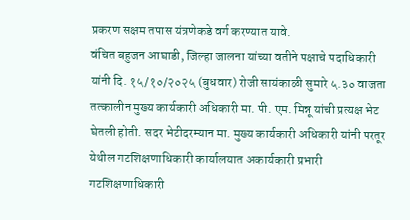प्रकरण सक्षम तपास यंत्रणेकडे वर्ग करण्यात यावे.
वंचित बहुजन आघाडी, जिल्हा जालना यांच्या वतीने पक्षाचे पदाधिकारी यांनी दि. १५/१०/२०२५ (बुधवार) रोजी सायंकाळी सुमारे ५.३० वाजता तत्कालीन मुख्य कार्यकारी अधिकारी मा. पी. एम. मिन्नू यांची प्रत्यक्ष भेट घेतली होती. सदर भेटीदरम्यान मा. मुख्य कार्यकारी अधिकारी यांनी परतूर येथील गटशिक्षणाधिकारी कार्यालयात अकार्यकारी प्रभारी गटशिक्षणाधिकारी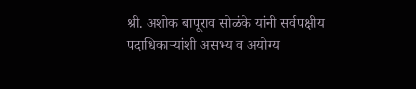श्री. अशोक बापूराव सोळंके यांनी सर्वपक्षीय पदाधिकाऱ्यांशी असभ्य व अयोग्य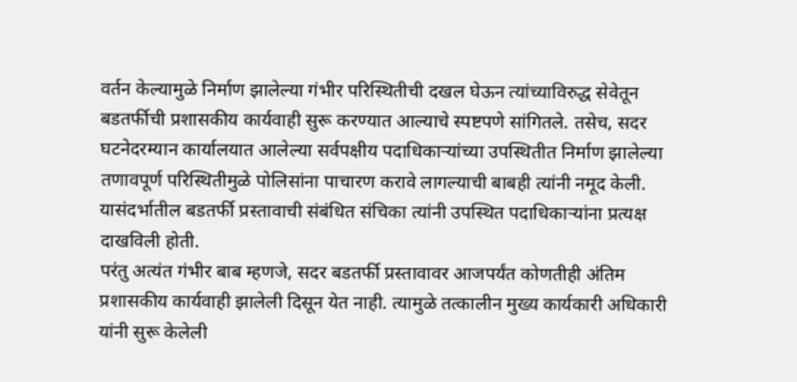वर्तन केल्यामुळे निर्माण झालेल्या गंभीर परिस्थितीची दखल घेऊन त्यांच्याविरुद्ध सेवेतून बडतर्फीची प्रशासकीय कार्यवाही सुरू करण्यात आल्याचे स्पष्टपणे सांगितले. तसेच, सदर घटनेदरम्यान कार्यालयात आलेल्या सर्वपक्षीय पदाधिकाऱ्यांच्या उपस्थितीत निर्माण झालेल्या तणावपूर्ण परिस्थितीमुळे पोलिसांना पाचारण करावे लागल्याची बाबही त्यांनी नमूद केली. यासंदर्भातील बडतर्फी प्रस्तावाची संबंधित संचिका त्यांनी उपस्थित पदाधिकाऱ्यांना प्रत्यक्ष दाखविली होती.
परंतु अत्यंत गंभीर बाब म्हणजे, सदर बडतर्फी प्रस्तावावर आजपर्यंत कोणतीही अंतिम प्रशासकीय कार्यवाही झालेली दिसून येत नाही. त्यामुळे तत्कालीन मुख्य कार्यकारी अधिकारी यांनी सुरू केलेली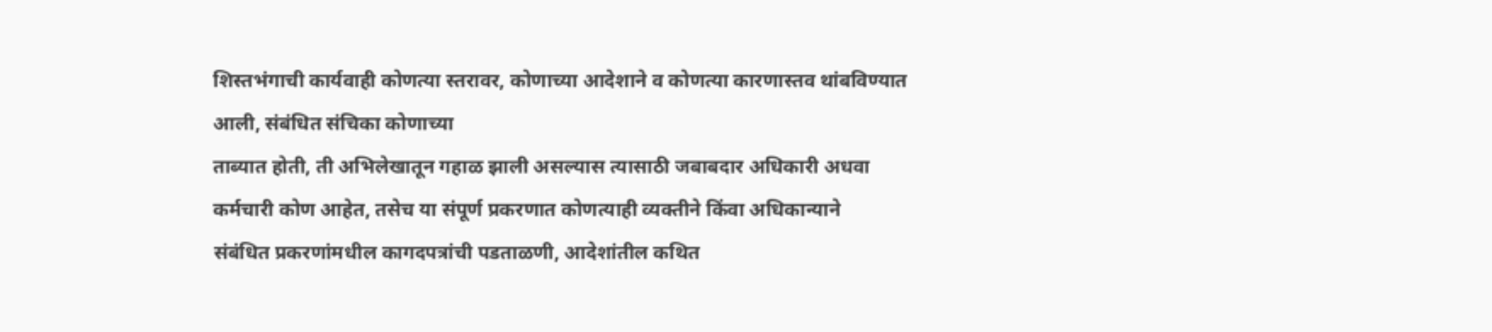शिस्तभंगाची कार्यवाही कोणत्या स्तरावर, कोणाच्या आदेशाने व कोणत्या कारणास्तव थांबविण्यात आली, संबंधित संचिका कोणाच्या
ताब्यात होती, ती अभिलेखातून गहाळ झाली असल्यास त्यासाठी जबाबदार अधिकारी अधवा कर्मचारी कोण आहेत, तसेच या संपूर्ण प्रकरणात कोणत्याही व्यक्तीने किंवा अधिकान्याने
संबंधित प्रकरणांमधील कागदपत्रांची पडताळणी, आदेशांतील कथित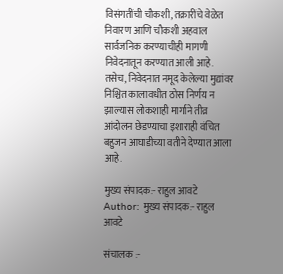विसंगतींची चौकशी, तक्रारींचे वेळेत निवारण आणि चौकशी अहवाल सार्वजनिक करण्याचीही मागणी निवेदनातून करण्यात आली आहे.
तसेच, निवेदनात नमूद केलेल्या मुद्यांवर निश्चित कालावधीत ठोस निर्णय न झाल्यास लोकशाही मार्गाने तीव्र आंदोलन छेडण्याचा इशाराही वंचित बहुजन आघाडीच्या वतीने देण्यात आला आहे.

मुख्य संपादक:- राहुल आवटे
Author: मुख्य संपादक:- राहुल आवटे

संचालक :-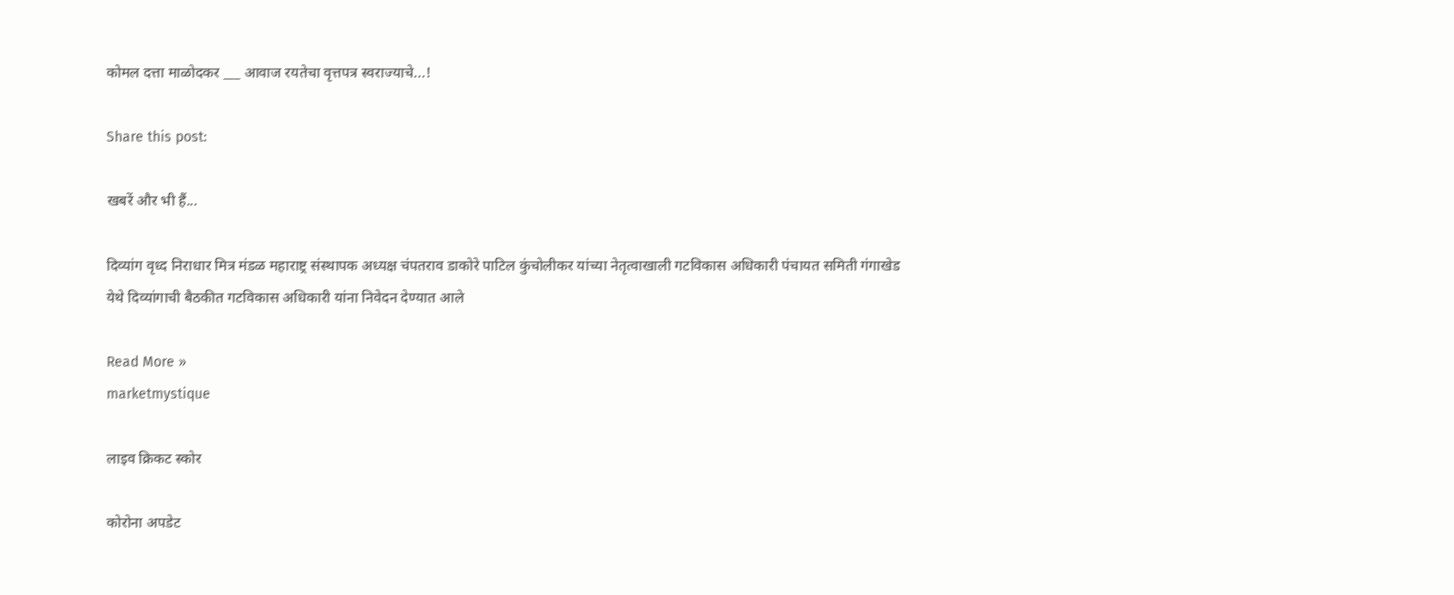कोमल दत्ता माळोदकर ___ आवाज रयतेचा वृत्तपत्र स्वराज्याचे...!

Share this post:

खबरें और भी हैं...

दिव्यांग वृध्द निराधार मित्र मंडळ महाराष्ट्र संस्थापक अध्यक्ष चंपतराव डाकोरे पाटिल कुंचोलीकर यांच्या नेतृत्वाखाली गटविकास अधिकारी पंचायत समिती गंगाखेड येथे दिव्यांगाची बैठकीत गटविकास अधिकारी यांना निवेदन देण्यात आले

Read More »
marketmystique

लाइव क्रिकट स्कोर

कोरोना अपडेट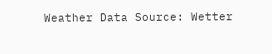Weather Data Source: Wetter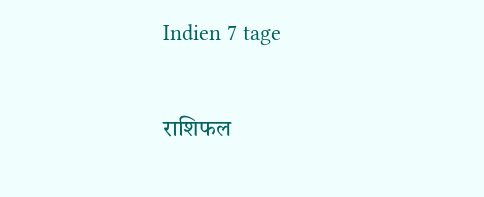Indien 7 tage

राशिफल